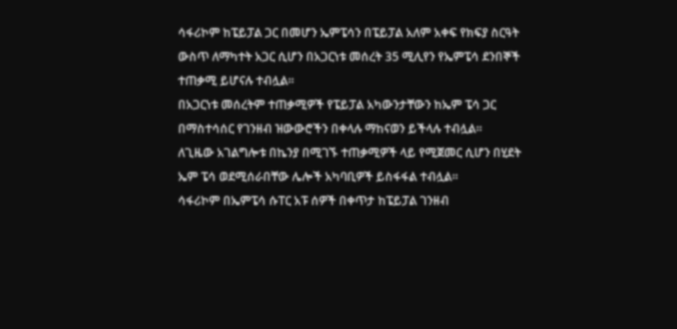ሳፋሪኮም ከፔይፓል ጋር በመሆን ኤምፔሳን በፔይፓል አለም አቀፍ የክፍያ ስርዓት ውስጥ ለማካተት አጋር ሲሆን በአጋርነቱ መሰረት 35 ሚሊየን የኤምፔሳ ደንበኞች ተጠቃሚ ይሆናሉ ተብሏል።
በአጋርነቱ መሰረትም ተጠቃሚዎች የፔይፓል አካውንታቸውን ከኤም ፔሳ ጋር በማስተሳሰር የገንዘብ ዝውውሮችን በቀላሉ ማከናወን ይችላሉ ተብሏል።
ለጊዜው አገልግሎቱ በኬንያ በሚገኙ ተጠቃሚዎች ላይ የሚጀመር ሲሆን በሂደት ኤም ፔሳ ወደሚሰራበቸው ሌሎች አካባቢዎች ይስፋፋል ተብሏል።
ሳፋሪኮም በኤምፔሳ ሱፐር አፑ ሰዎች በቀጥታ ከፔይፓል ገንዘብ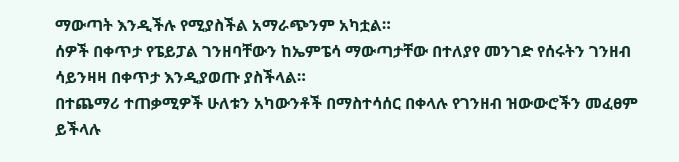ማውጣት እንዲችሉ የሚያስችል አማራጭንም አካቷል።
ሰዎች በቀጥታ የፔይፓል ገንዘባቸውን ከኤምፔሳ ማውጣታቸው በተለያየ መንገድ የሰሩትን ገንዘብ ሳይንዛዛ በቀጥታ እንዲያወጡ ያስችላል።
በተጨማሪ ተጠቃሚዎች ሁለቱን አካውንቶች በማስተሳሰር በቀላሉ የገንዘብ ዝውውሮችን መፈፀም ይችላሉ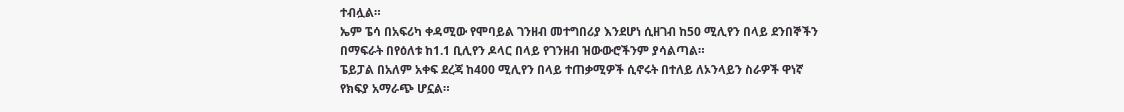ተብሏል።
ኤም ፔሳ በአፍሪካ ቀዳሚው የሞባይል ገንዘብ መተግበሪያ እንደሆነ ሲዘገብ ከ50 ሚሊየን በላይ ደንበኞችን በማፍራት በየዕለቱ ከ1.1 ቢሊየን ዶላር በላይ የገንዘብ ዝውውሮችንም ያሳልጣል።
ፔይፓል በአለም አቀፍ ደረጃ ከ400 ሚሊየን በላይ ተጠቃሚዎች ሲኖሩት በተለይ ለኦንላይን ስራዎች ዋነኛ የክፍያ አማራጭ ሆኗል።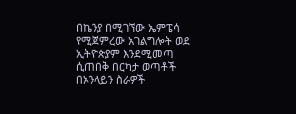በኬንያ በሚገኘው ኤምፔሳ የሚጀምረው አገልግሎት ወደ ኢትዮጵያም እንደሚመጣ ሲጠበቅ በርካታ ወጣቶች በኦንላይን ስራዎች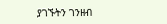ያገኙትን ገንዘብ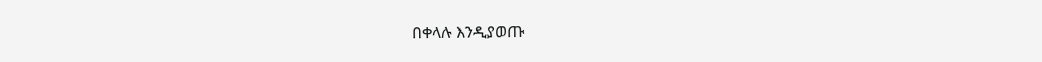በቀላሉ እንዲያወጡ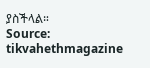ያስችላል።
Source: tikvahethmagazine